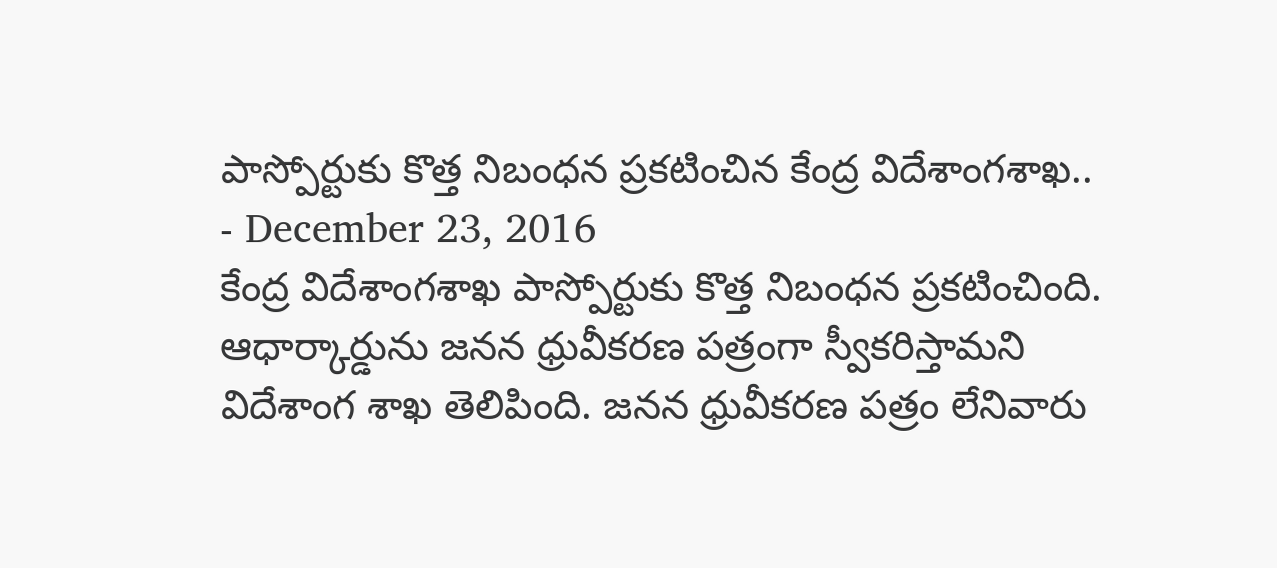పాస్పోర్టుకు కొత్త నిబంధన ప్రకటించిన కేంద్ర విదేశాంగశాఖ..
- December 23, 2016
కేంద్ర విదేశాంగశాఖ పాస్పోర్టుకు కొత్త నిబంధన ప్రకటించింది. ఆధార్కార్డును జనన ధ్రువీకరణ పత్రంగా స్వీకరిస్తామని విదేశాంగ శాఖ తెలిపింది. జనన ధ్రువీకరణ పత్రం లేనివారు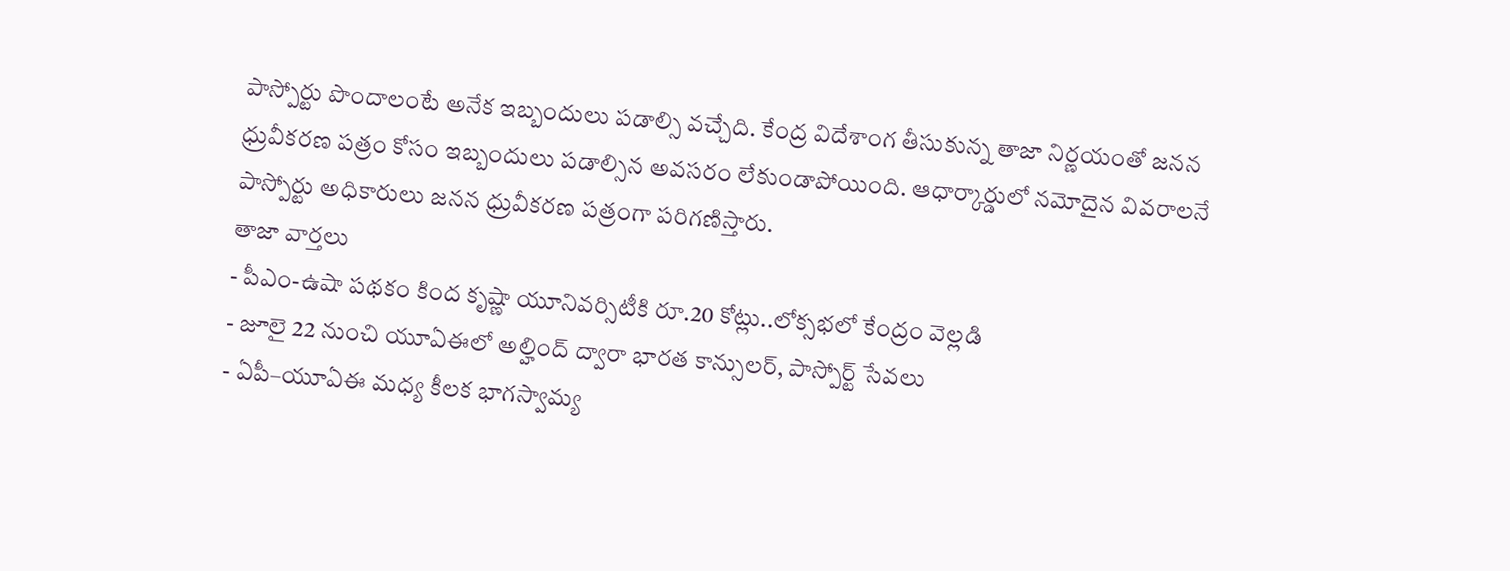పాస్పోర్టు పొందాలంటే అనేక ఇబ్బందులు పడాల్సి వచ్చేది. కేంద్ర విదేశాంగ తీసుకున్న తాజా నిర్ణయంతో జనన ధ్రువీకరణ పత్రం కోసం ఇబ్బందులు పడాల్సిన అవసరం లేకుండాపోయింది. ఆధార్కార్డులో నమోదైన వివరాలనే పాస్పోర్టు అధికారులు జనన ధ్రువీకరణ పత్రంగా పరిగణిస్తారు.
తాజా వార్తలు
- పీఎం-ఉషా పథకం కింద కృష్ణా యూనివర్సిటీకి రూ.20 కోట్లు..లోక్సభలో కేంద్రం వెల్లడి
- జూలై 22 నుంచి యూఏఈలో అల్హింద్ ద్వారా భారత కాన్సులర్, పాస్పోర్ట్ సేవలు
- ఏపీ–యూఏఈ మధ్య కీలక భాగస్వామ్య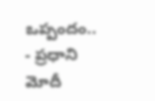ఒప్పందం..
- ప్రధాని మోదీ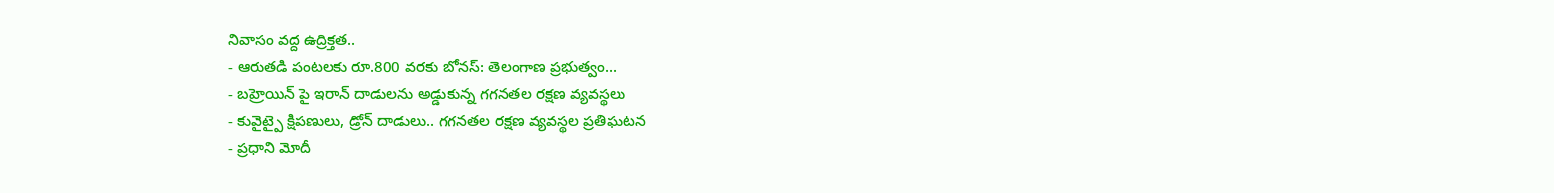నివాసం వద్ద ఉద్రిక్తత..
- ఆరుతడి పంటలకు రూ.800 వరకు బోనస్: తెలంగాణ ప్రభుత్వం...
- బహ్రెయిన్ పై ఇరాన్ దాడులను అడ్డుకున్న గగనతల రక్షణ వ్యవస్థలు
- కువైట్పై క్షిపణులు, డ్రోన్ దాడులు.. గగనతల రక్షణ వ్యవస్థల ప్రతిఘటన
- ప్రధాని మోదీ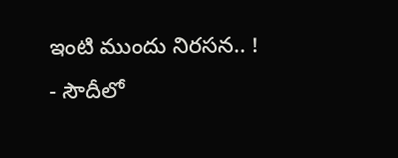ఇంటి ముందు నిరసన.. !
- సౌదీలో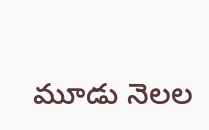మూడు నెలల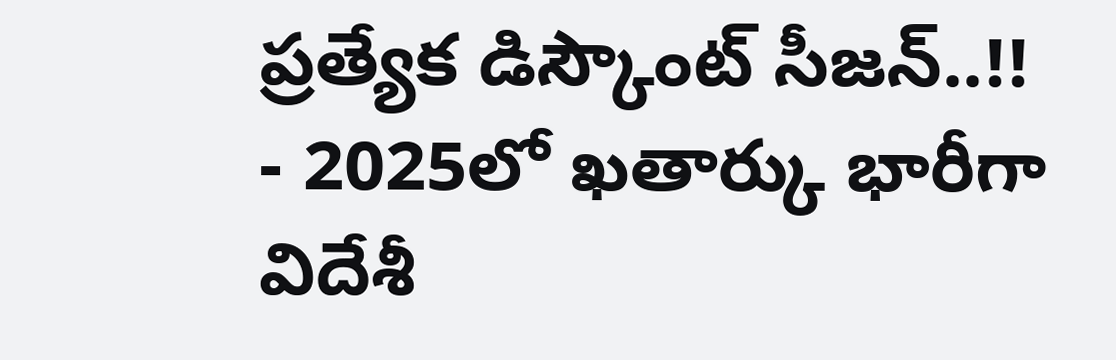ప్రత్యేక డిస్కౌంట్ సీజన్..!!
- 2025లో ఖతార్కు భారీగా విదేశీ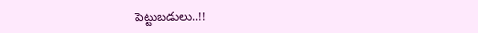పెట్టుబడులు..!!